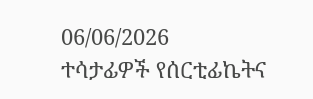06/06/2026
ተሳታፊዎች የሰርቲፊኬትና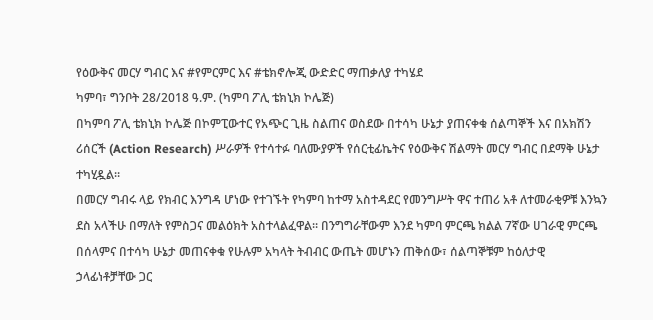የዕውቅና መርሃ ግብር እና #የምርምር እና #ቴክኖሎጂ ውድድር ማጠቃለያ ተካሄደ
ካምባ፣ ግንቦት 28/2018 ዓ.ም. (ካምባ ፖሊ ቴክኒክ ኮሌጅ)
በካምባ ፖሊ ቴክኒክ ኮሌጅ በኮምፒውተር የአጭር ጊዜ ስልጠና ወስደው በተሳካ ሁኔታ ያጠናቀቁ ሰልጣኞች እና በአክሽን ሪሰርች (Action Research) ሥራዎች የተሳተፉ ባለሙያዎች የሰርቲፊኬትና የዕውቅና ሽልማት መርሃ ግብር በደማቅ ሁኔታ ተካሂዷል።
በመርሃ ግብሩ ላይ የክብር እንግዳ ሆነው የተገኙት የካምባ ከተማ አስተዳደር የመንግሥት ዋና ተጠሪ አቶ ለተመራቂዎቹ እንኳን ደስ አላችሁ በማለት የምስጋና መልዕክት አስተላልፈዋል። በንግግራቸውም እንደ ካምባ ምርጫ ክልል 7ኛው ሀገራዊ ምርጫ በሰላምና በተሳካ ሁኔታ መጠናቀቁ የሁሉም አካላት ትብብር ውጤት መሆኑን ጠቅሰው፣ ሰልጣኞቹም ከዕለታዊ ኃላፊነቶቻቸው ጋር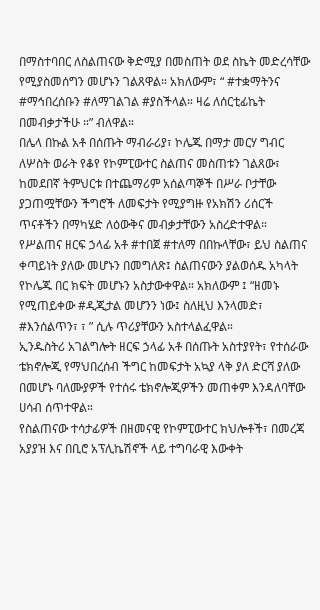በማስተባበር ለስልጠናው ቅድሚያ በመስጠት ወደ ስኬት መድረሳቸው የሚያስመሰግን መሆኑን ገልጸዋል። አክለውም፣ “ #ተቋማትንና #ማኅበረሰቡን #ለማገልገል #ያስችላል። ዛሬ ለሰርቲፊኬት በመብቃታችሁ ።” ብለዋል።
በሌላ በኩል አቶ በሰጡት ማብራሪያ፣ ኮሌጁ በማታ መርሃ ግብር ለሦስት ወራት የቆየ የኮምፒውተር ስልጠና መስጠቱን ገልጸው፣ ከመደበኛ ትምህርቱ በተጨማሪም አሰልጣኞች በሥራ ቦታቸው ያጋጠሟቸውን ችግሮች ለመፍታት የሚያግዙ የአክሽን ሪሰርች ጥናቶችን በማካሄድ ለዕውቅና መብቃታቸውን አስረድተዋል።
የሥልጠና ዘርፍ ኃላፊ አቶ #ተበጀ #ተለማ በበኩላቸው፣ ይህ ስልጠና ቀጣይነት ያለው መሆኑን በመግለጽ፤ ስልጠናውን ያልወሰዱ አካላት የኮሌጁ በር ክፍት መሆኑን አስታውቀዋል። አክለውም ፤ “ዘመኑ የሚጠይቀው #ዲጂታል መሆንን ነው፤ ስለዚህ እንላመድ፣ #እንሰልጥን፣ ፣ ” ሲሉ ጥሪያቸውን አስተላልፈዋል።
ኢንዱስትሪ አገልግሎት ዘርፍ ኃላፊ አቶ በሰጡት አስተያየት፣ የተሰራው ቴክኖሎጂ የማህበረሰብ ችግር ከመፍታት አኳያ ላቅ ያለ ድርሻ ያለው በመሆኑ ባለሙያዎች የተሰሩ ቴክኖሎጂዎችን መጠቀም እንዳለባቸው ሀሳብ ሰጥተዋል።
የስልጠናው ተሳታፊዎች በዘመናዊ የኮምፒውተር ክህሎቶች፣ በመረጃ አያያዝ እና በቢሮ አፕሊኬሽኖች ላይ ተግባራዊ እውቀት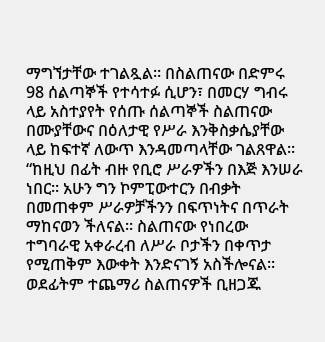ማግኘታቸው ተገልጿል። በስልጠናው በድምሩ 98 ሰልጣኞች የተሳተፉ ሲሆን፣ በመርሃ ግብሩ ላይ አስተያየት የሰጡ ሰልጣኞች ስልጠናው በሙያቸውና በዕለታዊ የሥራ እንቅስቃሴያቸው ላይ ከፍተኛ ለውጥ እንዳመጣላቸው ገልጸዋል። “ከዚህ በፊት ብዙ የቢሮ ሥራዎችን በእጅ እንሠራ ነበር። አሁን ግን ኮምፒውተርን በብቃት በመጠቀም ሥራዎቻችንን በፍጥነትና በጥራት ማከናወን ችለናል። ስልጠናው የነበረው ተግባራዊ አቀራረብ ለሥራ ቦታችን በቀጥታ የሚጠቅም እውቀት እንድናገኝ አስችሎናል። ወደፊትም ተጨማሪ ስልጠናዎች ቢዘጋጁ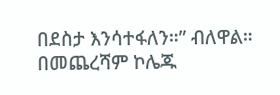በደስታ እንሳተፋለን።” ብለዋል።
በመጨረሻም ኮሌጁ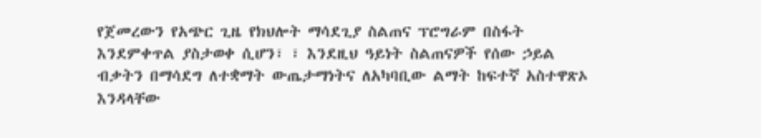የጀመረውን የአጭር ጊዜ የክህሎት ማሳደጊያ ስልጠና ፕሮግራም በስፋት እንደምቀጥል ያስታወቀ ሲሆን፣ ፣ እንደዚህ ዓይነት ስልጠናዎች የሰው ኃይል ብቃትን በማሳደግ ለተቋማት ውጤታማነትና ለአካባቢው ልማት ከፍተኛ አስተዋጽኦ እንዳላቸው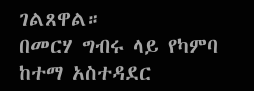ገልጸዋል።
በመርሃ ግብሩ ላይ የካምባ ከተማ አስተዳደር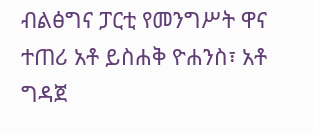ብልፅግና ፓርቲ የመንግሥት ዋና ተጠሪ አቶ ይስሐቅ ዮሐንስ፣ አቶ ግዳጀ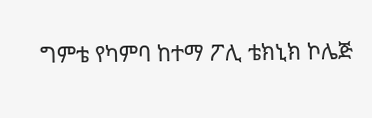ግምቴ የካምባ ከተማ ፖሊ ቴክኒክ ኮሌጅ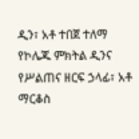ዲን፣ አቶ ተበጀ ተለማ የኮሌጁ ምክትል ዲንና የሥልጠና ዘርፍ ኃላፊ፣ አቶ ማርቆስ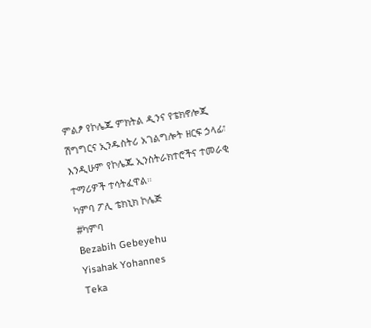ምልፆ የኮሌጁ ምክትል ዲንና የቴክኖሎጂ ሽግግርና ኢንዱስትሪ አገልግሎት ዘርፍ ኃላፊ፣ እንዲሁም የኮሌጁ ኢንስትራክተሮችና ተመራቂ ተማሪዎች ተሳትፈዋል።
ካምባ ፖሊ ቴክኒክ ኮሌጅ
#ካምባ
Bezabih Gebeyehu
Yisahak Yohannes
Teka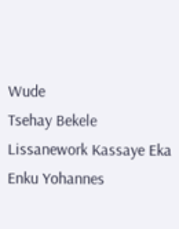Wude
Tsehay Bekele
Lissanework Kassaye Eka
Enku Yohannes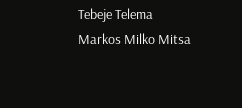Tebeje Telema
Markos Milko Mitsa